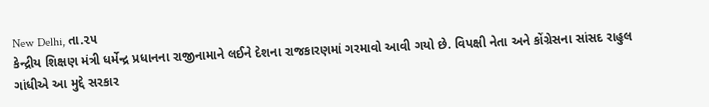New Delhi, તા.૨૫
કેન્દ્રીય શિક્ષણ મંત્રી ધર્મેન્દ્ર પ્રધાનના રાજીનામાને લઈને દેશના રાજકારણમાં ગરમાવો આવી ગયો છે. વિપક્ષી નેતા અને કોંગ્રેસના સાંસદ રાહુલ ગાંધીએ આ મુદ્દે સરકાર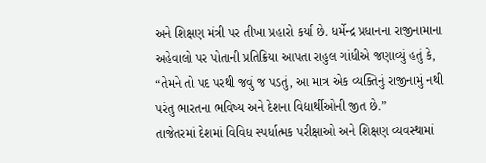અને શિક્ષણ મંત્રી પર તીખા પ્રહારો કર્યા છે. ધર્મેન્દ્ર પ્રધાનના રાજીનામાના અહેવાલો પર પોતાની પ્રતિક્રિયા આપતા રાહુલ ગાંધીએ જણાવ્યું હતું કે, “તેમને તો પદ પરથી જવું જ પડતું, આ માત્ર એક વ્યક્તિનું રાજીનામું નથી પરંતુ ભારતના ભવિષ્ય અને દેશના વિદ્યાર્થીઓની જીત છે.”
તાજેતરમાં દેશમાં વિવિધ સ્પર્ધાત્મક પરીક્ષાઓ અને શિક્ષણ વ્યવસ્થામાં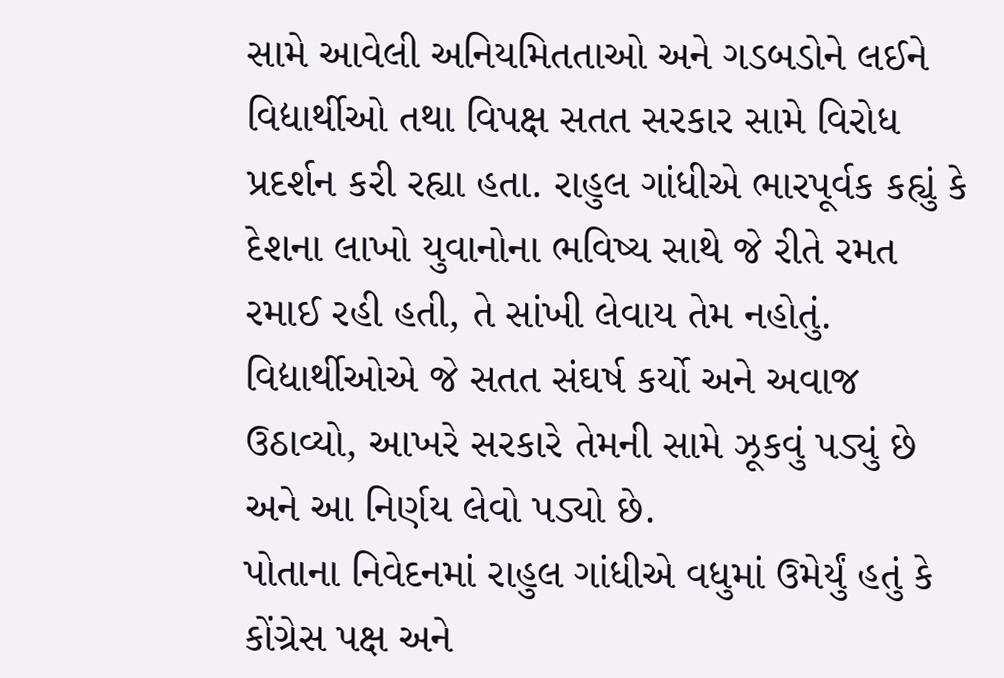સામે આવેલી અનિયમિતતાઓ અને ગડબડોને લઈને વિદ્યાર્થીઓ તથા વિપક્ષ સતત સરકાર સામે વિરોધ પ્રદર્શન કરી રહ્યા હતા. રાહુલ ગાંધીએ ભારપૂર્વક કહ્યું કે દેશના લાખો યુવાનોના ભવિષ્ય સાથે જે રીતે રમત રમાઈ રહી હતી, તે સાંખી લેવાય તેમ નહોતું. વિદ્યાર્થીઓએ જે સતત સંઘર્ષ કર્યો અને અવાજ ઉઠાવ્યો, આખરે સરકારે તેમની સામે ઝૂકવું પડ્યું છે અને આ નિર્ણય લેવો પડ્યો છે.
પોતાના નિવેદનમાં રાહુલ ગાંધીએ વધુમાં ઉમેર્યું હતું કે કોંગ્રેસ પક્ષ અને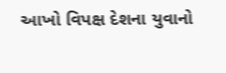આખો વિપક્ષ દેશના યુવાનો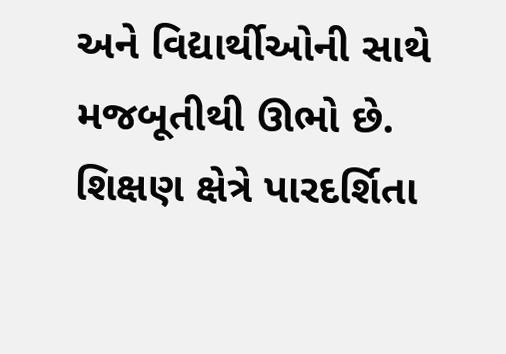અને વિદ્યાર્થીઓની સાથે મજબૂતીથી ઊભો છે. શિક્ષણ ક્ષેત્રે પારદર્શિતા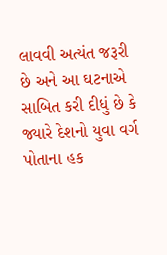લાવવી અત્યંત જરૂરી છે અને આ ઘટનાએ સાબિત કરી દીધું છે કે જ્યારે દેશનો યુવા વર્ગ પોતાના હક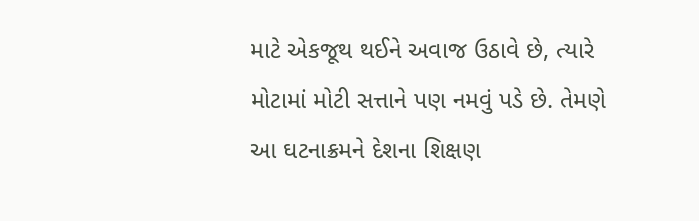માટે એકજૂથ થઈને અવાજ ઉઠાવે છે, ત્યારે મોટામાં મોટી સત્તાને પણ નમવું પડે છે. તેમણે આ ઘટનાક્રમને દેશના શિક્ષણ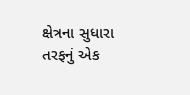ક્ષેત્રના સુધારા તરફનું એક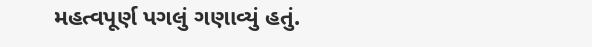મહત્વપૂર્ણ પગલું ગણાવ્યું હતું.